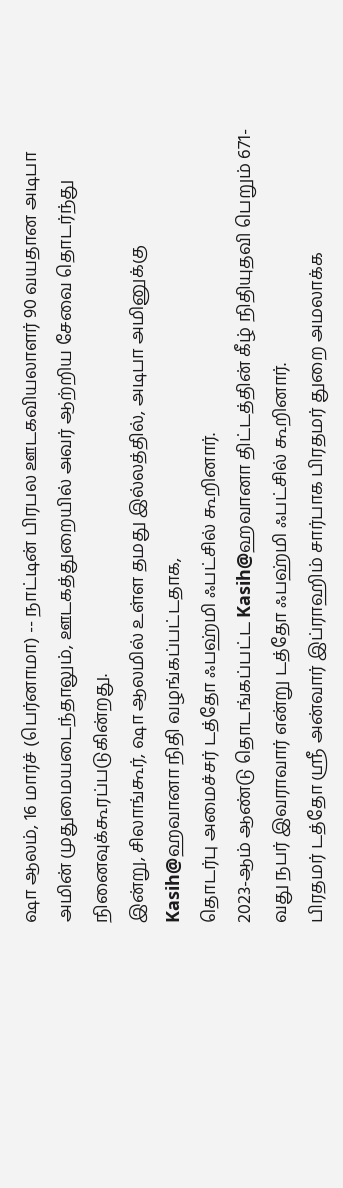ஷா ஆலம், 16 மார்ச் (பெர்னாமா) -- நாட்டின் பிரபல ஊடகவியலாளர் 90 வயதான அடிபா அமின் முதுமையடைந்தாலும், ஊடகத்துறையில் அவர் ஆற்றிய சேவை தொடர்ந்து நினைவுக்கூரப்படுகின்றது.
இன்று, சிலாங்கூர், ஷா ஆலமில் உள்ள தமது இல்லத்தில், அடிபா அமினுக்கு Kasih@ஹவானா நிதி வழங்கப்பட்டதாக,
தொடர்பு அமைச்சர் டத்தோ ஃபஹ்மி ஃபட்சில் கூறினார்.
2023-ஆம் ஆண்டு தொடங்கப்பட்ட Kasih@ஹவானா திட்டத்தின் கீழ் நிதியுதவி பெறும் 671-வது நபர் இவராவார் என்று டத்தோ ஃபஹ்மி ஃபட்சில் கூறினார்.
பிரதமர் டத்தோ ஶ்ரீ அன்வார் இப்ராஹிம் சார்பாக பிரதமர் துறை அமலாக்க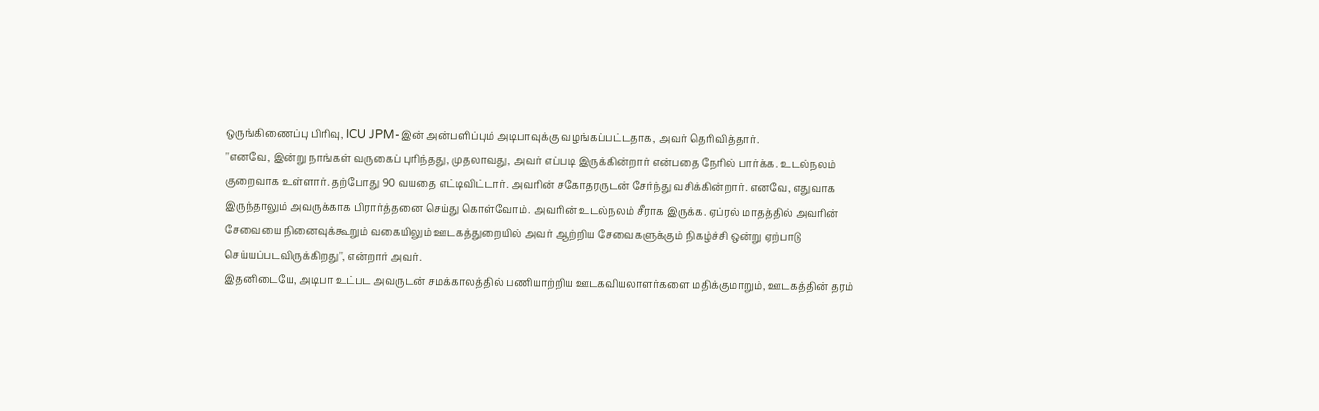ஒருங்கிணைப்பு பிரிவு, ICU JPM-இன் அன்பளிப்பும் அடிபாவுக்கு வழங்கப்பட்டதாக, அவர் தெரிவித்தார்.
''எனவே, இன்று நாங்கள் வருகைப் புரிந்தது, முதலாவது, அவர் எப்படி இருக்கின்றார் என்பதை நேரில் பார்க்க. உடல்நலம் குறைவாக உள்ளார். தற்போது 90 வயதை எட்டிவிட்டார். அவரின் சகோதரருடன் சேர்ந்து வசிக்கின்றார். எனவே, எதுவாக இருந்தாலும் அவருக்காக பிரார்த்தனை செய்து கொள்வோம். அவரின் உடல்நலம் சீராக இருக்க. ஏப்ரல் மாதத்தில் அவரின் சேவையை நினைவுக்கூறும் வகையிலும் ஊடகத்துறையில் அவர் ஆற்றிய சேவைகளுக்கும் நிகழ்ச்சி ஒன்று ஏற்பாடு செய்யப்படவிருக்கிறது'', என்றார் அவர்.
இதனிடையே, அடிபா உட்பட அவருடன் சமக்காலத்தில் பணியாற்றிய ஊடகவியலாளர்களை மதிக்குமாறும், ஊடகத்தின் தரம்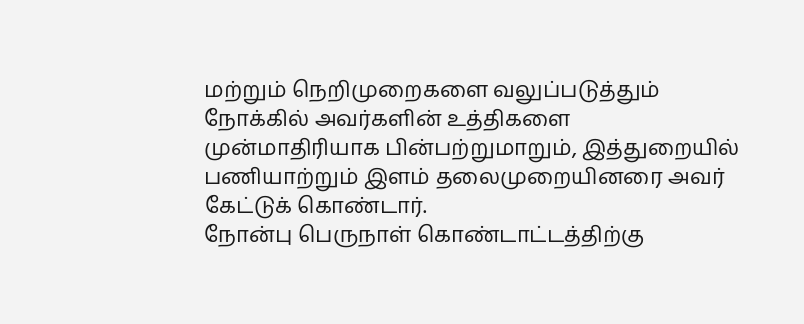மற்றும் நெறிமுறைகளை வலுப்படுத்தும் நோக்கில் அவர்களின் உத்திகளை முன்மாதிரியாக பின்பற்றுமாறும், இத்துறையில் பணியாற்றும் இளம் தலைமுறையினரை அவர் கேட்டுக் கொண்டார்.
நோன்பு பெருநாள் கொண்டாட்டத்திற்கு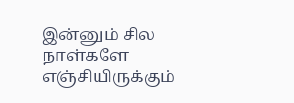இன்னும் சில நாள்களே எஞ்சியிருக்கும்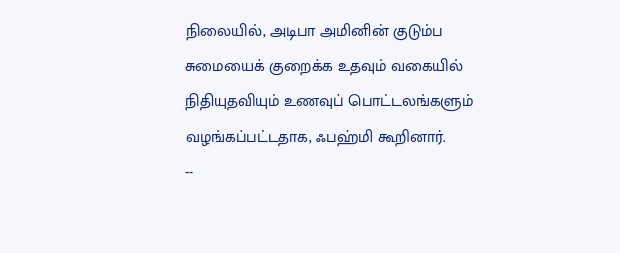நிலையில், அடிபா அமினின் குடும்ப சுமையைக் குறைக்க உதவும் வகையில் நிதியுதவியும் உணவுப் பொட்டலங்களும் வழங்கப்பட்டதாக, ஃபஹ்மி கூறினார்.
--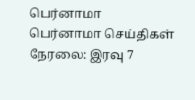பெர்னாமா
பெர்னாமா செய்திகள் நேரலை: இரவு 7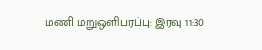மணி மறுஒளிபரப்பு: இரவு 11:30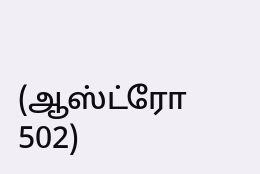(ஆஸ்ட்ரோ 502)